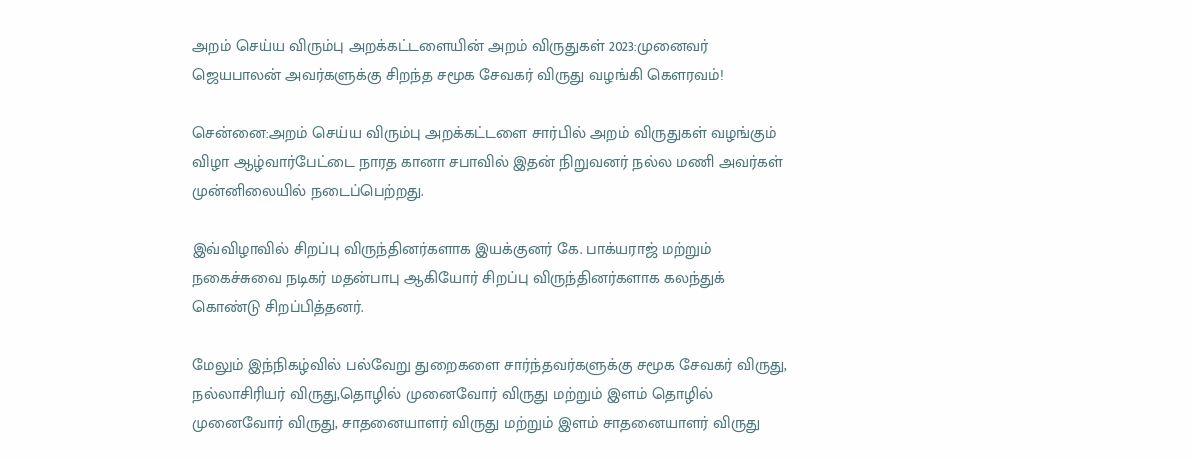அறம் செய்ய விரும்பு அறக்கட்டளையின் அறம் விருதுகள் 2023:முனைவர் ஜெயபாலன் அவர்களுக்கு சிறந்த சமூக சேவகர் விருது வழங்கி கௌரவம்!

சென்னை:அறம் செய்ய விரும்பு அறக்கட்டளை சார்பில் அறம் விருதுகள் வழங்கும் விழா ஆழ்வார்பேட்டை நாரத கானா சபாவில் இதன் நிறுவனர் நல்ல மணி அவர்கள் முன்னிலையில் நடைப்பெற்றது.

இவ்விழாவில் சிறப்பு விருந்தினர்களாக இயக்குனர் கே. பாக்யராஜ் மற்றும் நகைச்சுவை நடிகர் மதன்பாபு ஆகியோர் சிறப்பு விருந்தினர்களாக கலந்துக் கொண்டு சிறப்பித்தனர்.

மேலும் இந்நிகழ்வில் பல்வேறு துறைகளை சார்ந்தவர்களுக்கு சமூக சேவகர் விருது, நல்லாசிரியர் விருது,தொழில் முனைவோர் விருது மற்றும் இளம் தொழில் முனைவோர் விருது, சாதனையாளர் விருது மற்றும் இளம் சாதனையாளர் விருது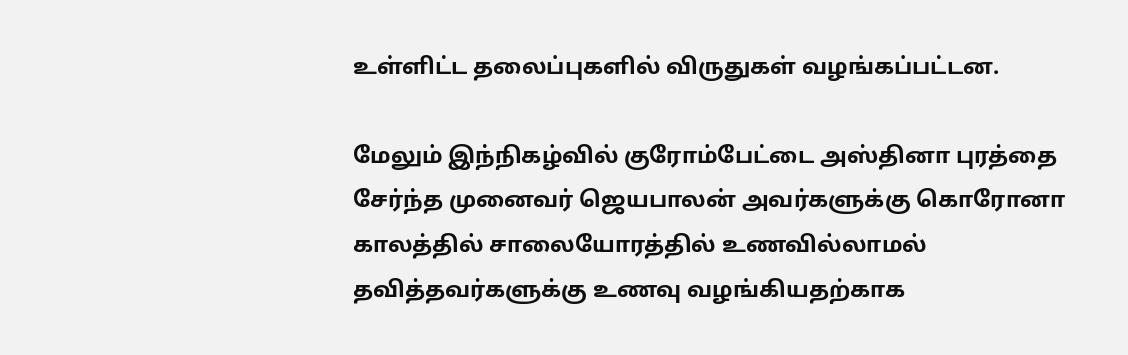உள்ளிட்ட தலைப்புகளில் விருதுகள் வழங்கப்பட்டன.

மேலும் இந்நிகழ்வில் குரோம்பேட்டை அஸ்தினா புரத்தை சேர்ந்த முனைவர் ஜெயபாலன் அவர்களுக்கு கொரோனா காலத்தில் சாலையோரத்தில் உணவில்லாமல் தவித்தவர்களுக்கு உணவு வழங்கியதற்காக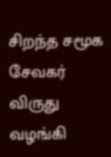சிறந்த சமூக சேவகர் விருது வழங்கி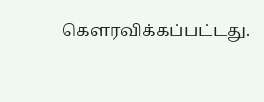கௌரவிக்கப்பட்டது.